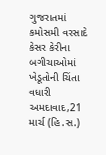ગુજરાતમાં કમોસમી વરસાદે કેસર કેરીના બગીચાઓમાં ખેડૂતોની ચિંતા વધારી
અમદાવાદ,21 માર્ચ (હિ.સ.)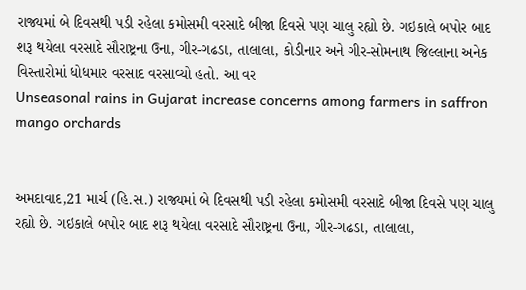રાજ્યમાં બે દિવસથી પડી રહેલા કમોસમી વરસાદે બીજા દિવસે પણ ચાલુ રહ્યો છે. ગઇકાલે બપોર બાદ શરૂ થયેલા વરસાદે સૌરાષ્ટ્રના ઉના, ગીર-ગઢડા, તાલાલા, કોડીનાર અને ગીર-સોમનાથ જિલ્લાના અનેક વિસ્તારોમાં ધોધમાર વરસાદ વરસાવ્યો હતો. આ વર
Unseasonal rains in Gujarat increase concerns among farmers in saffron mango orchards


અમદાવાદ,21 માર્ચ (હિ.સ.) રાજ્યમાં બે દિવસથી પડી રહેલા કમોસમી વરસાદે બીજા દિવસે પણ ચાલુ રહ્યો છે. ગઇકાલે બપોર બાદ શરૂ થયેલા વરસાદે સૌરાષ્ટ્રના ઉના, ગીર-ગઢડા, તાલાલા,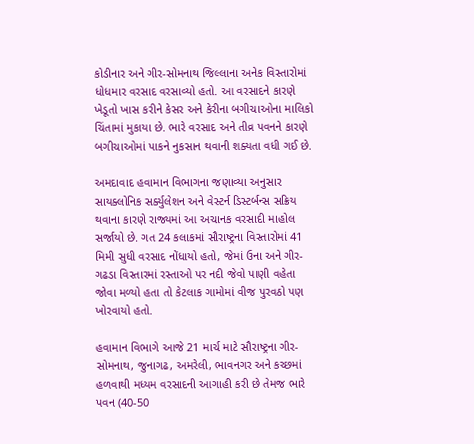કોડીનાર અને ગીર-સોમનાથ જિલ્લાના અનેક વિસ્તારોમાં ધોધમાર વરસાદ વરસાવ્યો હતો. આ વરસાદને કારણે ખેડૂતો ખાસ કરીને કેસર અને કેરીના બગીચાઓના માલિકો ચિંતામાં મુકાયા છે. ભારે વરસાદ અને તીવ્ર પવનને કારણે બગીચાઓમાં પાકને નુકસાન થવાની શક્યતા વધી ગઈ છે.

અમદાવાદ હવામાન વિભાગના જણાવ્યા અનુસાર સાયક્લોનિક સર્ક્યુલેશન અને વેસ્ટર્ન ડિસ્ટર્બન્સ સક્રિય થવાના કારણે રાજ્યમાં આ અચાનક વરસાદી માહોલ સર્જાયો છે. ગત 24 કલાકમાં સૌરાષ્ટ્રના વિસ્તારોમાં 41 મિમી સુધી વરસાદ નોંધાયો હતો, જેમાં ઉના અને ગીર-ગઢડા વિસ્તારમાં રસ્તાઓ પર નદી જેવો પાણી વહેતા જોવા મળ્યો હતા તો કેટલાક ગામોમાં વીજ પુરવઠો પણ ખોરવાયો હતો.

હવામાન વિભાગે આજે 21 માર્ચ માટે સૌરાષ્ટ્રના ગીર-સોમનાથ, જુનાગઢ, અમરેલી, ભાવનગર અને કચ્છમાં હળવાથી મધ્યમ વરસાદની આગાહી કરી છે તેમજ ભારે પવન (40-50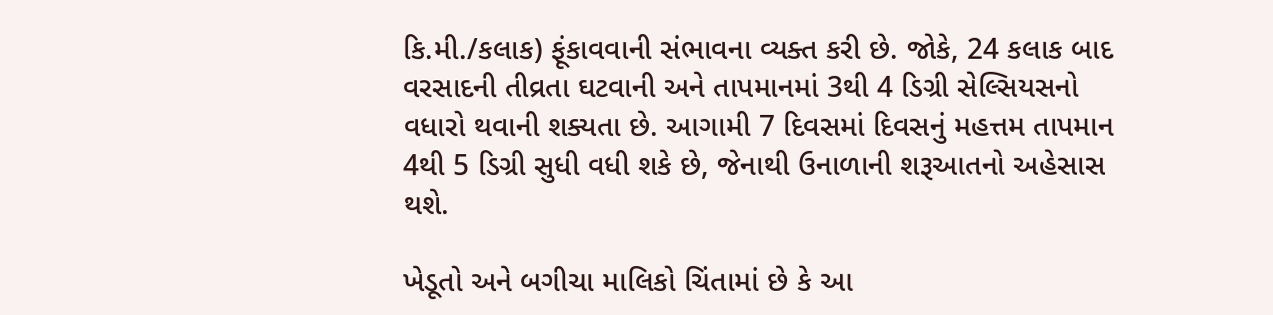કિ.મી./કલાક) ફૂંકાવવાની સંભાવના વ્યક્ત કરી છે. જોકે, 24 કલાક બાદ વરસાદની તીવ્રતા ઘટવાની અને તાપમાનમાં 3થી 4 ડિગ્રી સેલ્સિયસનો વધારો થવાની શક્યતા છે. આગામી 7 દિવસમાં દિવસનું મહત્તમ તાપમાન 4થી 5 ડિગ્રી સુધી વધી શકે છે, જેનાથી ઉનાળાની શરૂઆતનો અહેસાસ થશે.

ખેડૂતો અને બગીચા માલિકો ચિંતામાં છે કે આ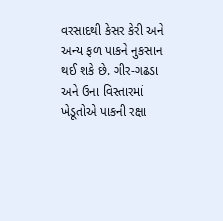વરસાદથી કેસર કેરી અને અન્ય ફળ પાકને નુકસાન થઈ શકે છે. ગીર-ગઢડા અને ઉના વિસ્તારમાં ખેડૂતોએ પાકની રક્ષા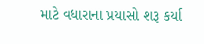માટે વધારાના પ્રયાસો શરૂ કર્યા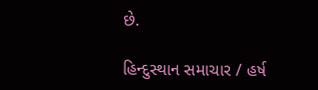છે.

હિન્દુસ્થાન સમાચાર / હર્ષ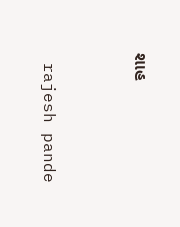શાહ


 rajesh pande